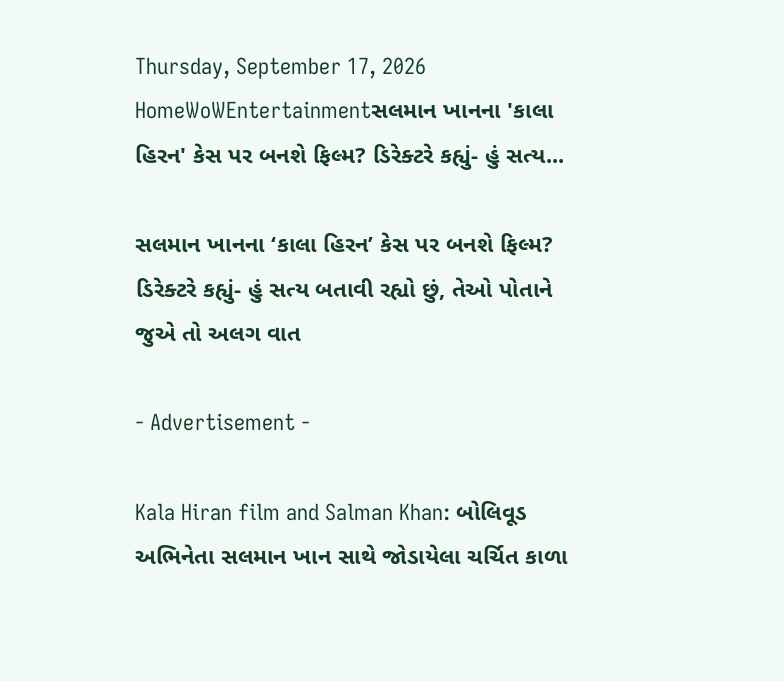Thursday, September 17, 2026
HomeWoWEntertainmentસલમાન ખાનના 'કાલા હિરન' કેસ પર બનશે ફિલ્મ? ડિરેક્ટરે કહ્યું- હું સત્ય...

સલમાન ખાનના ‘કાલા હિરન’ કેસ પર બનશે ફિલ્મ? ડિરેક્ટરે કહ્યું- હું સત્ય બતાવી રહ્યો છું, તેઓ પોતાને જુએ તો અલગ વાત

- Advertisement -

Kala Hiran film and Salman Khan: બોલિવૂડ અભિનેતા સલમાન ખાન સાથે જોડાયેલા ચર્ચિત કાળા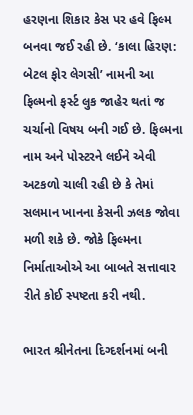હરણના શિકાર કેસ પર હવે ફિલ્મ બનવા જઈ રહી છે. ‘કાલા હિરણ: બેટલ ફોર લેગસી’ નામની આ ફિલ્મનો ફર્સ્ટ લુક જાહેર થતાં જ ચર્ચાનો વિષય બની ગઈ છે. ફિલ્મના નામ અને પોસ્ટરને લઈને એવી અટકળો ચાલી રહી છે કે તેમાં સલમાન ખાનના કેસની ઝલક જોવા મળી શકે છે. જોકે ફિલ્મના નિર્માતાઓએ આ બાબતે સત્તાવાર રીતે કોઈ સ્પષ્ટતા કરી નથી.

ભારત શ્રીનેતના દિગ્દર્શનમાં બની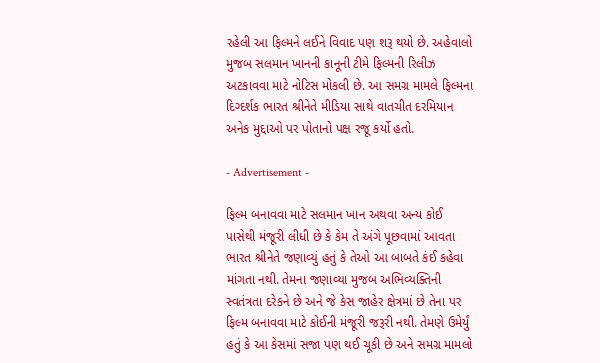રહેલી આ ફિલ્મને લઈને વિવાદ પણ શરૂ થયો છે. અહેવાલો મુજબ સલમાન ખાનની કાનૂની ટીમે ફિલ્મની રિલીઝ અટકાવવા માટે નોટિસ મોકલી છે. આ સમગ્ર મામલે ફિલ્મના દિગ્દર્શક ભારત શ્રીનેતે મીડિયા સાથે વાતચીત દરમિયાન અનેક મુદ્દાઓ પર પોતાનો પક્ષ રજૂ કર્યો હતો.

- Advertisement -

ફિલ્મ બનાવવા માટે સલમાન ખાન અથવા અન્ય કોઈ પાસેથી મંજૂરી લીધી છે કે કેમ તે અંગે પૂછવામાં આવતા ભારત શ્રીનેતે જણાવ્યું હતું કે તેઓ આ બાબતે કંઈ કહેવા માંગતા નથી. તેમના જણાવ્યા મુજબ અભિવ્યક્તિની સ્વતંત્રતા દરેકને છે અને જે કેસ જાહેર ક્ષેત્રમાં છે તેના પર ફિલ્મ બનાવવા માટે કોઈની મંજૂરી જરૂરી નથી. તેમણે ઉમેર્યું હતું કે આ કેસમાં સજા પણ થઈ ચૂકી છે અને સમગ્ર મામલો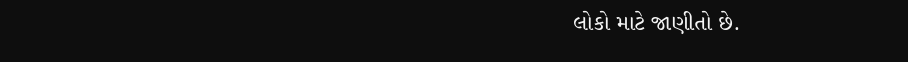લોકો માટે જાણીતો છે.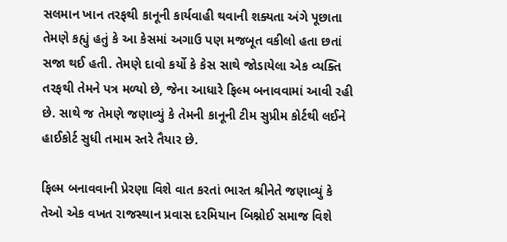સલમાન ખાન તરફથી કાનૂની કાર્યવાહી થવાની શક્યતા અંગે પૂછાતા તેમણે કહ્યું હતું કે આ કેસમાં અગાઉ પણ મજબૂત વકીલો હતા છતાં સજા થઈ હતી. તેમણે દાવો કર્યો કે કેસ સાથે જોડાયેલા એક વ્યક્તિ તરફથી તેમને પત્ર મળ્યો છે, જેના આધારે ફિલ્મ બનાવવામાં આવી રહી છે. સાથે જ તેમણે જણાવ્યું કે તેમની કાનૂની ટીમ સુપ્રીમ કોર્ટથી લઈને હાઈકોર્ટ સુધી તમામ સ્તરે તૈયાર છે.

ફિલ્મ બનાવવાની પ્રેરણા વિશે વાત કરતાં ભારત શ્રીનેતે જણાવ્યું કે તેઓ એક વખત રાજસ્થાન પ્રવાસ દરમિયાન બિશ્નોઈ સમાજ વિશે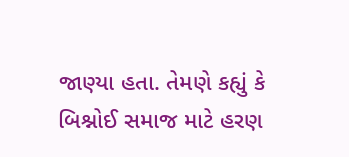જાણ્યા હતા. તેમણે કહ્યું કે બિશ્નોઈ સમાજ માટે હરણ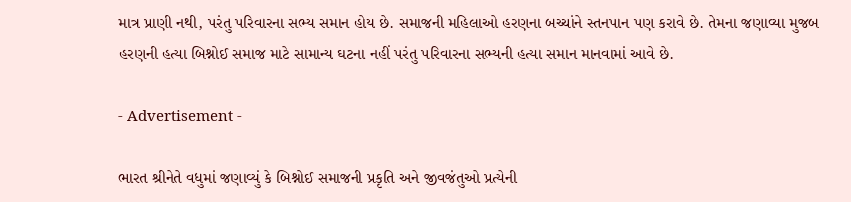માત્ર પ્રાણી નથી, પરંતુ પરિવારના સભ્ય સમાન હોય છે. સમાજની મહિલાઓ હરણના બચ્ચાંને સ્તનપાન પણ કરાવે છે. તેમના જણાવ્યા મુજબ હરણની હત્યા બિશ્નોઈ સમાજ માટે સામાન્ય ઘટના નહીં પરંતુ પરિવારના સભ્યની હત્યા સમાન માનવામાં આવે છે.

- Advertisement -

ભારત શ્રીનેતે વધુમાં જણાવ્યું કે બિશ્નોઈ સમાજની પ્રકૃતિ અને જીવજંતુઓ પ્રત્યેની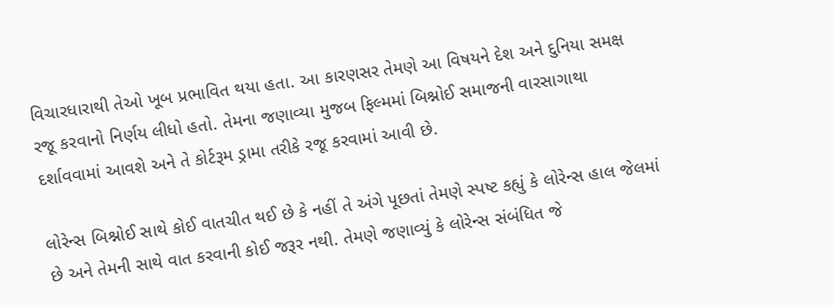વિચારધારાથી તેઓ ખૂબ પ્રભાવિત થયા હતા. આ કારણસર તેમણે આ વિષયને દેશ અને દુનિયા સમક્ષ રજૂ કરવાનો નિર્ણય લીધો હતો. તેમના જણાવ્યા મુજબ ફિલ્મમાં બિશ્નોઈ સમાજની વારસાગાથા દર્શાવવામાં આવશે અને તે કોર્ટરૂમ ડ્રામા તરીકે રજૂ કરવામાં આવી છે.

લોરેન્સ બિશ્નોઈ સાથે કોઈ વાતચીત થઈ છે કે નહીં તે અંગે પૂછતાં તેમણે સ્પષ્ટ કહ્યું કે લોરેન્સ હાલ જેલમાં છે અને તેમની સાથે વાત કરવાની કોઈ જરૂર નથી. તેમણે જણાવ્યું કે લોરેન્સ સંબંધિત જે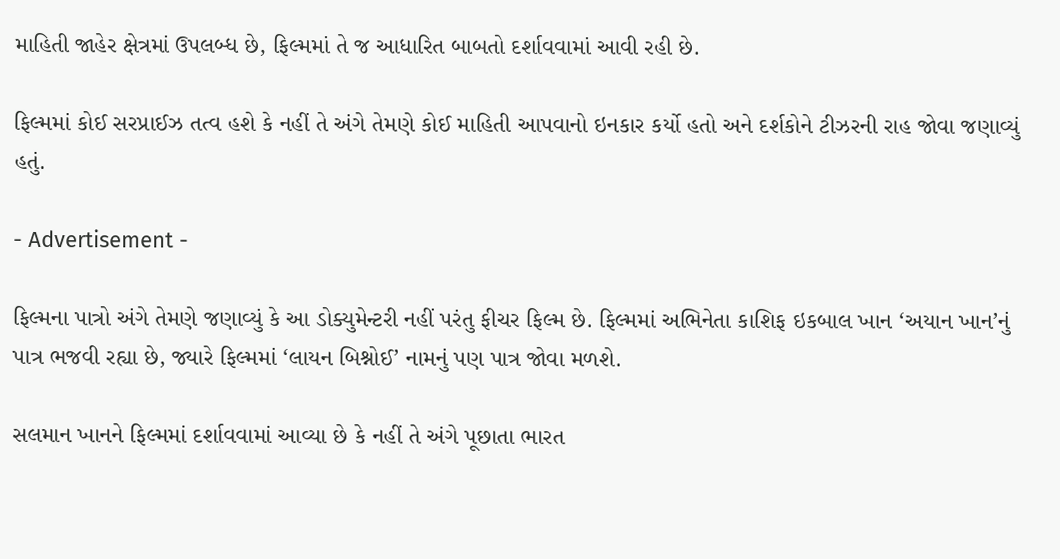માહિતી જાહેર ક્ષેત્રમાં ઉપલબ્ધ છે, ફિલ્મમાં તે જ આધારિત બાબતો દર્શાવવામાં આવી રહી છે.

ફિલ્મમાં કોઈ સરપ્રાઈઝ તત્વ હશે કે નહીં તે અંગે તેમણે કોઈ માહિતી આપવાનો ઇનકાર કર્યો હતો અને દર્શકોને ટીઝરની રાહ જોવા જણાવ્યું હતું.

- Advertisement -

ફિલ્મના પાત્રો અંગે તેમણે જણાવ્યું કે આ ડોક્યુમેન્ટરી નહીં પરંતુ ફીચર ફિલ્મ છે. ફિલ્મમાં અભિનેતા કાશિફ ઇકબાલ ખાન ‘અયાન ખાન’નું પાત્ર ભજવી રહ્યા છે, જ્યારે ફિલ્મમાં ‘લાયન બિશ્નોઈ’ નામનું પણ પાત્ર જોવા મળશે.

સલમાન ખાનને ફિલ્મમાં દર્શાવવામાં આવ્યા છે કે નહીં તે અંગે પૂછાતા ભારત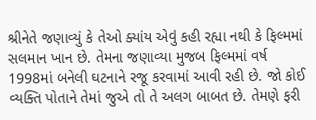શ્રીનેતે જણાવ્યું કે તેઓ ક્યાંય એવું કહી રહ્યા નથી કે ફિલ્મમાં સલમાન ખાન છે. તેમના જણાવ્યા મુજબ ફિલ્મમાં વર્ષ 1998માં બનેલી ઘટનાને રજૂ કરવામાં આવી રહી છે. જો કોઈ વ્યક્તિ પોતાને તેમાં જુએ તો તે અલગ બાબત છે. તેમણે ફરી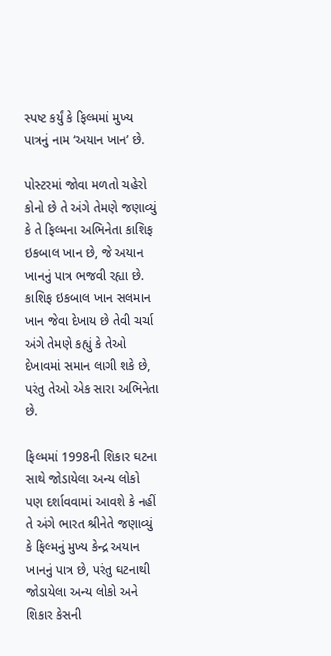સ્પષ્ટ કર્યું કે ફિલ્મમાં મુખ્ય પાત્રનું નામ ‘અયાન ખાન’ છે.

પોસ્ટરમાં જોવા મળતો ચહેરો કોનો છે તે અંગે તેમણે જણાવ્યું કે તે ફિલ્મના અભિનેતા કાશિફ ઇકબાલ ખાન છે, જે અયાન ખાનનું પાત્ર ભજવી રહ્યા છે. કાશિફ ઇકબાલ ખાન સલમાન ખાન જેવા દેખાય છે તેવી ચર્ચા અંગે તેમણે કહ્યું કે તેઓ દેખાવમાં સમાન લાગી શકે છે, પરંતુ તેઓ એક સારા અભિનેતા છે.

ફિલ્મમાં 1998ની શિકાર ઘટના સાથે જોડાયેલા અન્ય લોકો પણ દર્શાવવામાં આવશે કે નહીં તે અંગે ભારત શ્રીનેતે જણાવ્યું કે ફિલ્મનું મુખ્ય કેન્દ્ર અયાન ખાનનું પાત્ર છે, પરંતુ ઘટનાથી જોડાયેલા અન્ય લોકો અને શિકાર કેસની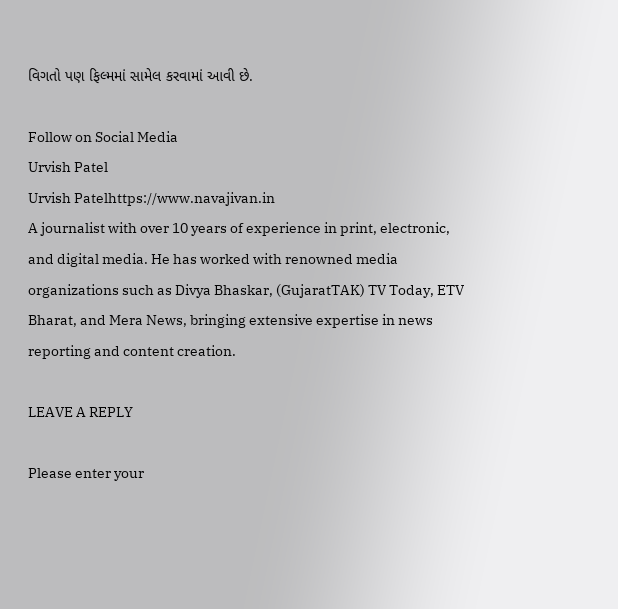વિગતો પણ ફિલ્મમાં સામેલ કરવામાં આવી છે.

Follow on Social Media
Urvish Patel
Urvish Patelhttps://www.navajivan.in
A journalist with over 10 years of experience in print, electronic, and digital media. He has worked with renowned media organizations such as Divya Bhaskar, (GujaratTAK) TV Today, ETV Bharat, and Mera News, bringing extensive expertise in news reporting and content creation.

LEAVE A REPLY

Please enter your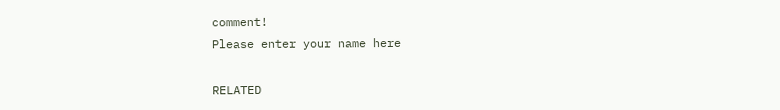comment!
Please enter your name here

RELATED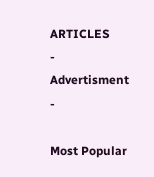ARTICLES
- Advertisment -

Most Popular